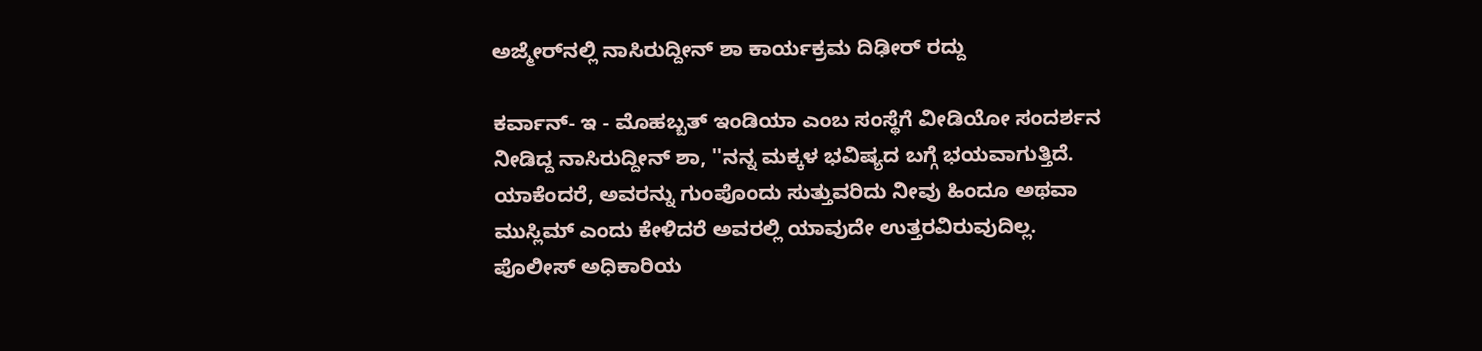ಅಜ್ಮೇರ್‌ನಲ್ಲಿ ನಾಸಿರುದ್ದೀನ್‌ ಶಾ ಕಾರ್ಯಕ್ರಮ ದಿಢೀರ್‌ ರದ್ದು

ಕರ್ವಾನ್‌- ಇ - ಮೊಹಬ್ಬತ್‌ ಇಂಡಿಯಾ ಎಂಬ ಸಂಸ್ಥೆಗೆ ವೀಡಿಯೋ ಸಂದರ್ಶನ ನೀಡಿದ್ದ ನಾಸಿರುದ್ದೀನ್‌ ಶಾ, ''ನನ್ನ ಮಕ್ಕಳ ಭವಿಷ್ಯದ ಬಗ್ಗೆ ಭಯವಾಗುತ್ತಿದೆ. ಯಾಕೆಂದರೆ, ಅವರನ್ನು ಗುಂಪೊಂದು ಸುತ್ತುವರಿದು ನೀವು ಹಿಂದೂ ಅಥವಾ ಮುಸ್ಲಿಮ್‌ ಎಂದು ಕೇಳಿದರೆ ಅವರಲ್ಲಿ ಯಾವುದೇ ಉತ್ತರವಿರುವುದಿಲ್ಲ. ಪೊಲೀಸ್ ಅಧಿಕಾರಿಯ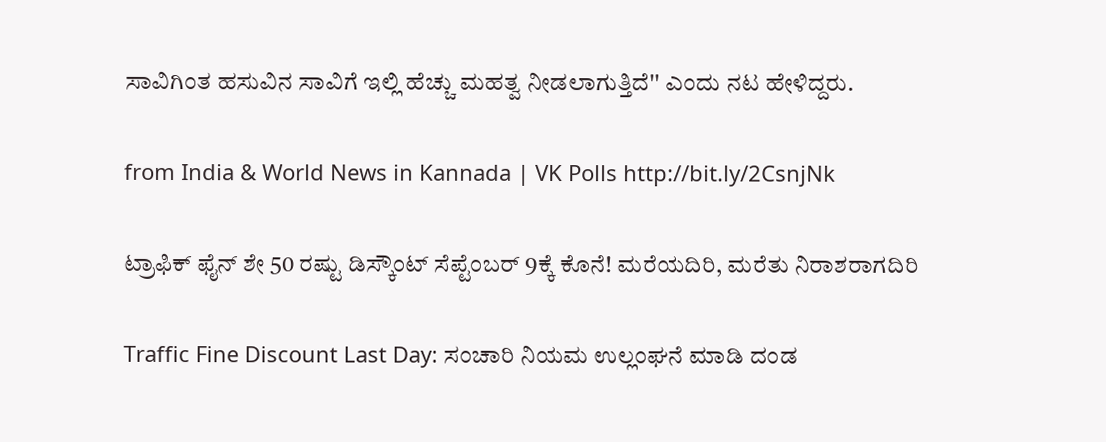ಸಾವಿಗಿಂತ ಹಸುವಿನ ಸಾವಿಗೆ ಇಲ್ಲಿ ಹೆಚ್ಚು ಮಹತ್ವ ನೀಡಲಾಗುತ್ತಿದೆ'' ಎಂದು ನಟ ಹೇಳಿದ್ದರು.

from India & World News in Kannada | VK Polls http://bit.ly/2CsnjNk

ಟ್ರಾಫಿಕ್‌ ಫೈನ್‌ ಶೇ 50 ರಷ್ಟು ಡಿಸ್ಕೌಂಟ್‌ ಸೆಪ್ಟೆಂಬರ್‌ 9ಕ್ಕೆ ಕೊನೆ! ಮರೆಯದಿರಿ, ಮರೆತು ನಿರಾಶರಾಗದಿರಿ

Traffic Fine Discount Last Day: ಸಂಚಾರಿ ನಿಯಮ ಉಲ್ಲಂಘನೆ ಮಾಡಿ ದಂಡ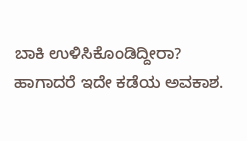ಬಾಕಿ ಉಳಿಸಿಕೊಂಡಿದ್ದೀರಾ? ಹಾಗಾದರೆ ಇದೇ ಕಡೆಯ ಅವಕಾಶ.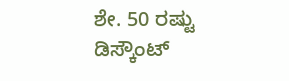ಶೇ. 50 ರಷ್ಟು ಡಿಸ್ಕೌಂಟ್‌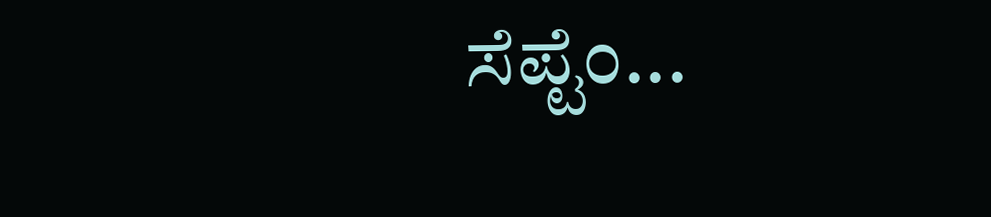ಸೆಪ್ಟೆಂ...